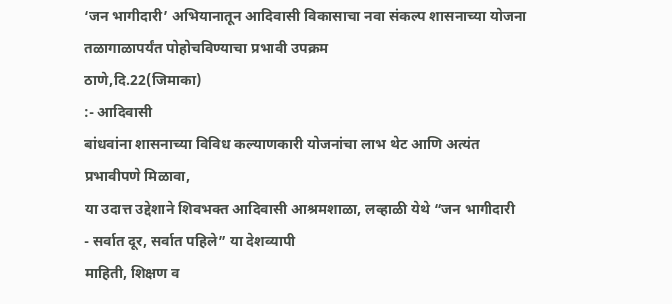‘जन भागीदारी’ अभियानातून आदिवासी विकासाचा नवा संकल्प शासनाच्या योजना तळागाळापर्यंत पोहोचविण्याचा प्रभावी उपक्रम
ठाणे,दि.22(जिमाका)
:- आदिवासी
बांधवांना शासनाच्या विविध कल्याणकारी योजनांचा लाभ थेट आणि अत्यंत प्रभावीपणे मिळावा,
या उदात्त उद्देशाने शिवभक्त आदिवासी आश्रमशाळा, लव्हाळी येथे “जन भागीदारी
- सर्वात दूर, सर्वात पहिले” या देशव्यापी
माहिती, शिक्षण व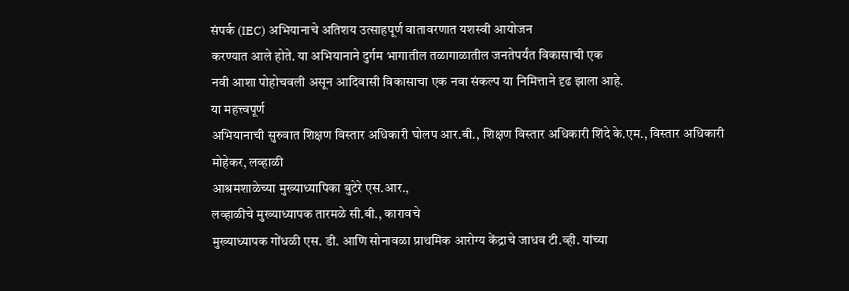संपर्क (IEC) अभियानाचे अतिशय उत्साहपूर्ण वातावरणात यशस्वी आयोजन
करण्यात आले होते. या अभियानाने दुर्गम भागातील तळागाळातील जनतेपर्यंत विकासाची एक
नवी आशा पोहोचवली असून आदिवासी विकासाचा एक नवा संकल्प या निमित्ताने दृढ झाला आहे.
या महत्त्वपूर्ण
अभियानाची सुरुवात शिक्षण विस्तार अधिकारी घोलप आर.बी., शिक्षण विस्तार अधिकारी शिंदे के.एम., विस्तार अधिकारी मोहेकर, लव्हाळी
आश्रमशाळेच्या मुख्याध्यापिका बुटेरे एस.आर.,
लव्हाळीचे मुख्याध्यापक तारमळे सी.बी., कारावचे
मुख्याध्यापक गोंधळी एस. डी. आणि सोनावळा प्राथमिक आरोग्य केंद्राचे जाधव टी.व्ही. यांच्या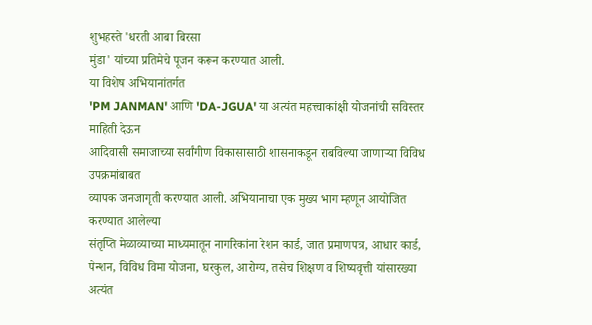शुभहस्ते 'धरती आबा बिरसा
मुंडा' यांच्या प्रतिमेचे पूजन करून करण्यात आली.
या विशेष अभियानांतर्गत
'PM JANMAN' आणि 'DA-JGUA' या अत्यंत महत्त्वाकांक्षी योजनांची सविस्तर माहिती देऊन
आदिवासी समाजाच्या सर्वांगीण विकासासाठी शासनाकडून राबविल्या जाणाऱ्या विविध उपक्रमांबाबत
व्यापक जनजागृती करण्यात आली. अभियानाचा एक मुख्य भाग म्हणून आयोजित करण्यात आलेल्या
संतृप्ति मेळाव्याच्या माध्यमातून नागरिकांना रेशन कार्ड, जात प्रमाणपत्र, आधार कार्ड,
पेन्शन, विविध विमा योजना, घरकुल, आरोग्य, तसेच शिक्षण व शिष्यवृत्ती यांसारख्या अत्यंत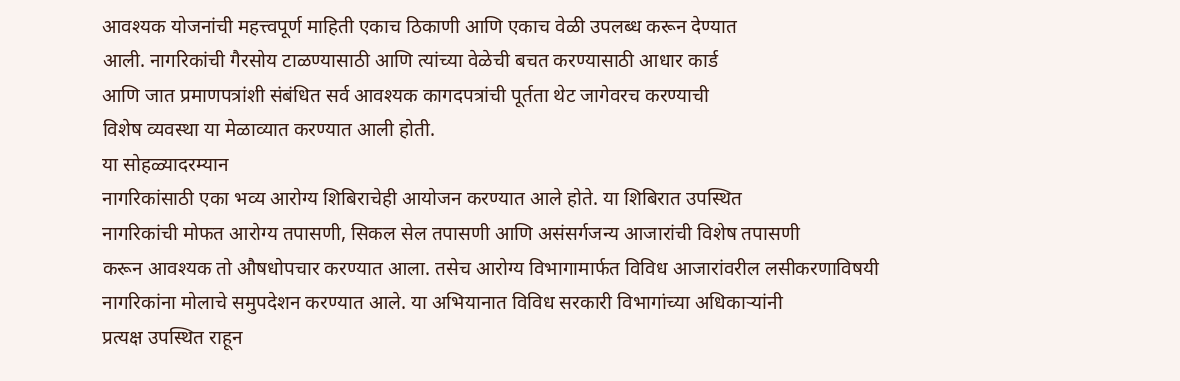आवश्यक योजनांची महत्त्वपूर्ण माहिती एकाच ठिकाणी आणि एकाच वेळी उपलब्ध करून देण्यात
आली. नागरिकांची गैरसोय टाळण्यासाठी आणि त्यांच्या वेळेची बचत करण्यासाठी आधार कार्ड
आणि जात प्रमाणपत्रांशी संबंधित सर्व आवश्यक कागदपत्रांची पूर्तता थेट जागेवरच करण्याची
विशेष व्यवस्था या मेळाव्यात करण्यात आली होती.
या सोहळ्यादरम्यान
नागरिकांसाठी एका भव्य आरोग्य शिबिराचेही आयोजन करण्यात आले होते. या शिबिरात उपस्थित
नागरिकांची मोफत आरोग्य तपासणी, सिकल सेल तपासणी आणि असंसर्गजन्य आजारांची विशेष तपासणी
करून आवश्यक तो औषधोपचार करण्यात आला. तसेच आरोग्य विभागामार्फत विविध आजारांवरील लसीकरणाविषयी
नागरिकांना मोलाचे समुपदेशन करण्यात आले. या अभियानात विविध सरकारी विभागांच्या अधिकाऱ्यांनी
प्रत्यक्ष उपस्थित राहून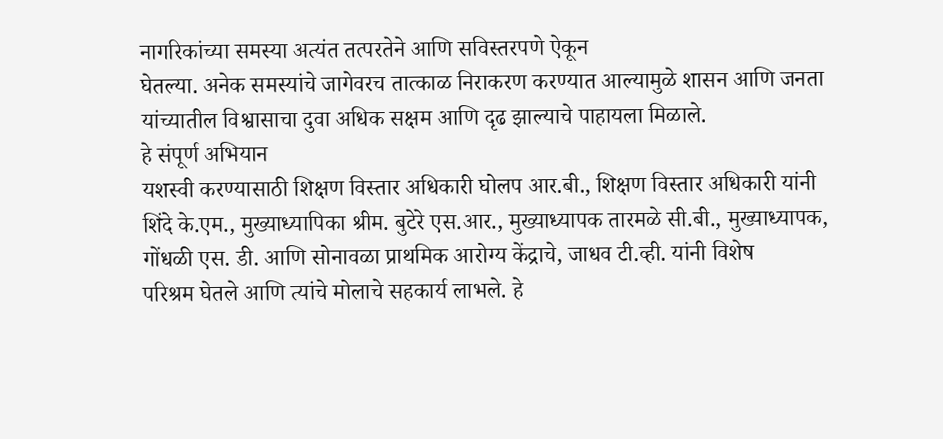नागरिकांच्या समस्या अत्यंत तत्परतेने आणि सविस्तरपणे ऐकून
घेतल्या. अनेक समस्यांचे जागेवरच तात्काळ निराकरण करण्यात आल्यामुळे शासन आणि जनता
यांच्यातील विश्वासाचा दुवा अधिक सक्षम आणि दृढ झाल्याचे पाहायला मिळाले.
हे संपूर्ण अभियान
यशस्वी करण्यासाठी शिक्षण विस्तार अधिकारी घोलप आर.बी., शिक्षण विस्तार अधिकारी यांनी
शिंदे के.एम., मुख्याध्यापिका श्रीम. बुटेरे एस.आर., मुख्याध्यापक तारमळे सी.बी., मुख्याध्यापक,
गोंधळी एस. डी. आणि सोनावळा प्राथमिक आरोग्य केंद्राचे, जाधव टी.व्ही. यांनी विशेष
परिश्रम घेतले आणि त्यांचे मोलाचे सहकार्य लाभले. हे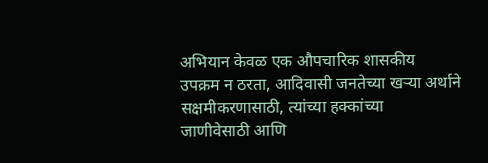अभियान केवळ एक औपचारिक शासकीय
उपक्रम न ठरता, आदिवासी जनतेच्या खऱ्या अर्थाने सक्षमीकरणासाठी, त्यांच्या हक्कांच्या
जाणीवेसाठी आणि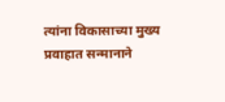त्यांना विकासाच्या मुख्य प्रवाहात सन्मानाने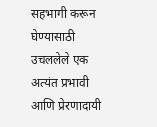सहभागी करून घेण्यासाठी
उचललेले एक अत्यंत प्रभावी आणि प्रेरणादायी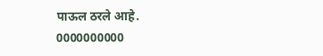पाऊल ठरले आहे.
0000000000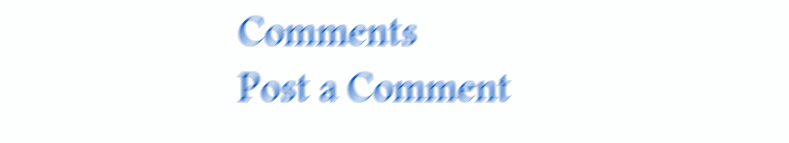Comments
Post a Comment